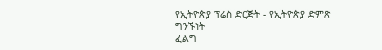የኢትዮጵያ ፕሬስ ድርጅት - የኢትዮጵያ ድምጽ
ግንኙነት
ፈልግ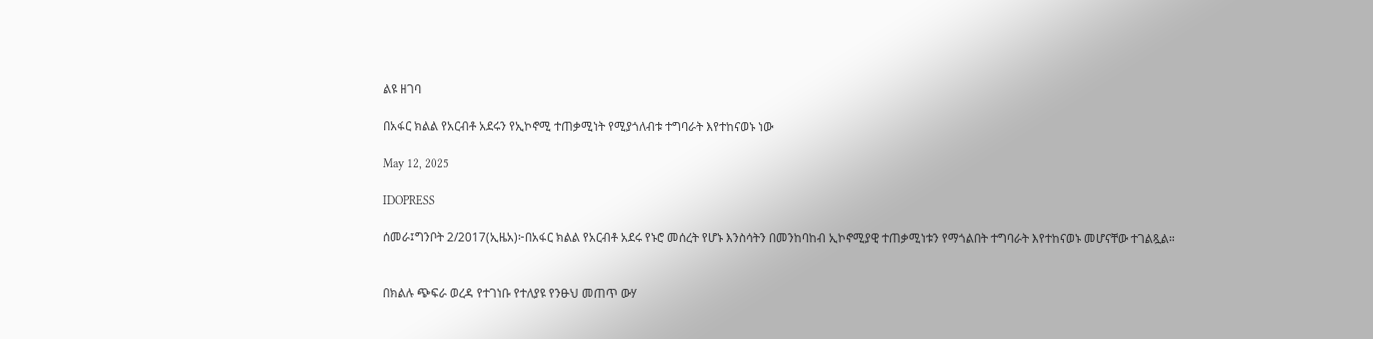ልዩ ዘገባ

በአፋር ክልል የአርብቶ አደሩን የኢኮኖሚ ተጠቃሚነት የሚያጎለብቱ ተግባራት እየተከናወኑ ነው

May 12, 2025

IDOPRESS

ሰመራ፤ግንቦት 2/2017(ኢዜአ)፦በአፋር ክልል የአርብቶ አደሩ የኑሮ መሰረት የሆኑ እንስሳትን በመንከባከብ ኢኮኖሚያዊ ተጠቃሚነቱን የማጎልበት ተግባራት እየተከናወኑ መሆናቸው ተገልጿል።


በክልሉ ጭፍራ ወረዳ የተገነቡ የተለያዩ የንፁህ መጠጥ ውሃ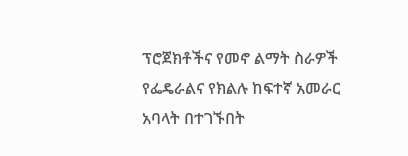ፕሮጀክቶችና የመኖ ልማት ስራዎች የፌዴራልና የክልሉ ከፍተኛ አመራር አባላት በተገኙበት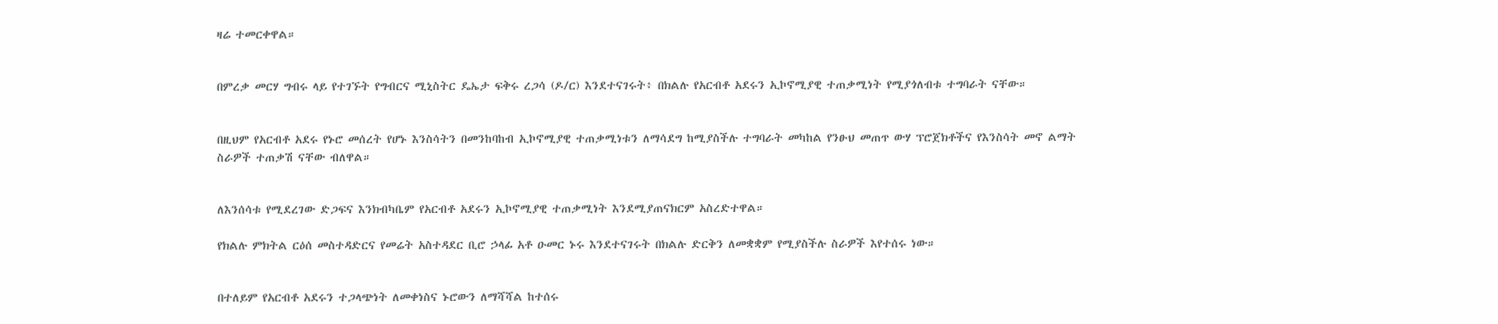ዛሬ ተመርቀዋል።


በምረቃ መርሃ ግብሩ ላይ የተገኙት የግብርና ሚኒስትር ዴኤታ ፍቅሩ ረጋሳ (ዶ/ር) እንደተናገሩት፥ በክልሉ የአርብቶ አደሩን ኢኮኖሚያዊ ተጠቃሚነት የሚያጎለብቱ ተግባራት ናቸው።


በዚህም የአርብቶ አደሩ የኑሮ መሰረት የሆኑ እንስሳትን በመንከባከብ ኢኮኖሚያዊ ተጠቃሚነቱን ለማሳደግ ከሚያስችሉ ተግባራት መካከል የንፁህ መጠጥ ውሃ ፕሮጀክቶችና የእንስሳት መኖ ልማት ስራዎች ተጠቃሽ ናቸው ብለዋል።


ለእንሰሳቱ የሚደረገው ድጋፍና እንክብካቤም የአርብቶ አደሩን ኢኮኖሚያዊ ተጠቃሚነት እንደሚያጠናክርም አስረድተዋል።

የክልሉ ምክትል ርዕሰ መስተዳድርና የመሬት አስተዳደር ቢሮ ኃላፊ አቶ ዑመር ኑሩ እንደተናገሩት በክልሉ ድርቅን ለመቋቋም የሚያስችሉ ስራዎች እየተሰሩ ነው።


በተለይም የአርብቶ አደሩን ተጋላጭነት ለመቀነስና ኑሮውን ለማሻሻል ከተሰሩ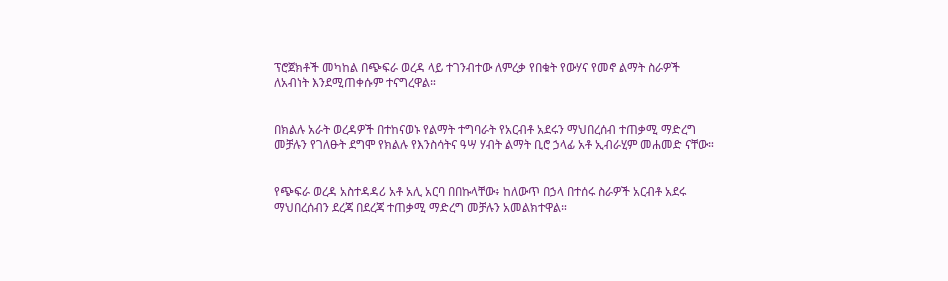ፕሮጀክቶች መካከል በጭፍራ ወረዳ ላይ ተገንብተው ለምረቃ የበቁት የውሃና የመኖ ልማት ስራዎች ለአብነት እንደሚጠቀሱም ተናግረዋል።


በክልሉ አራት ወረዳዎች በተከናወኑ የልማት ተግባራት የአርብቶ አደሩን ማህበረሰብ ተጠቃሚ ማድረግ መቻሉን የገለፁት ደግሞ የክልሉ የእንስሳትና ዓሣ ሃብት ልማት ቢሮ ኃላፊ አቶ ኢብራሂም መሐመድ ናቸው።


የጭፍራ ወረዳ አስተዳዳሪ አቶ አሊ አርባ በበኩላቸው፥ ከለውጥ በኃላ በተሰሩ ስራዎች አርብቶ አደሩ ማህበረሰብን ደረጃ በደረጃ ተጠቃሚ ማድረግ መቻሉን አመልክተዋል።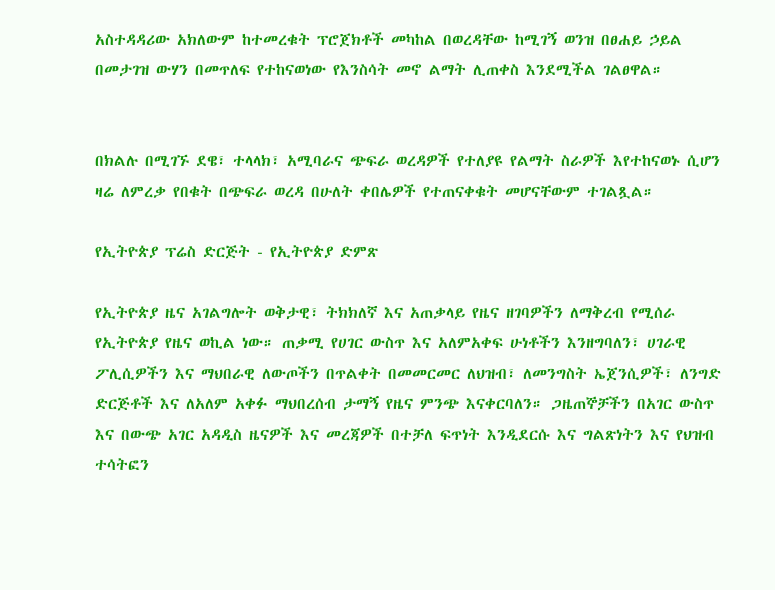አስተዳዳሪው አክለውም ከተመረቁት ፕሮጀክቶች መካከል በወረዳቸው ከሚገኝ ወንዝ በፀሐይ ኃይል በመታገዝ ውሃን በመጥለፍ የተከናወነው የእንስሳት መኖ ልማት ሊጠቀስ እንደሚችል ገልፀዋል።


በክልሉ በሚገኙ ደዌ፣ ተላላክ፣ አሚባራና ጭፍራ ወረዳዎች የተለያዩ የልማት ስራዎች እየተከናወኑ ሲሆን ዛሬ ለምረቃ የበቁት በጭፍራ ወረዳ በሁለት ቀበሌዎች የተጠናቀቁት መሆናቸውም ተገልጿል።

የኢትዮጵያ ፕሬስ ድርጅት - የኢትዮጵያ ድምጽ

የኢትዮጵያ ዜና አገልግሎት ወቅታዊ፣ ትክክለኛ እና አጠቃላይ የዜና ዘገባዎችን ለማቅረብ የሚሰራ የኢትዮጵያ የዜና ወኪል ነው። ጠቃሚ የሀገር ውስጥ እና አለምአቀፍ ሁነቶችን እንዘግባለን፣ ሀገራዊ ፖሊሲዎችን እና ማህበራዊ ለውጦችን በጥልቀት በመመርመር ለህዝብ፣ ለመንግስት ኤጀንሲዎች፣ ለንግድ ድርጅቶች እና ለአለም አቀፉ ማህበረሰብ ታማኝ የዜና ምንጭ እናቀርባለን። ጋዜጠኞቻችን በአገር ውስጥ እና በውጭ አገር አዳዲስ ዜናዎች እና መረጃዎች በተቻለ ፍጥነት እንዲደርሱ እና ግልጽነትን እና የህዝብ ተሳትፎን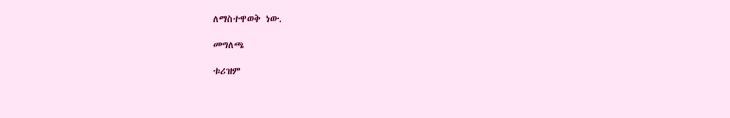ለማስተዋወቅ ነው.

መግለጫ

ቱሪዝም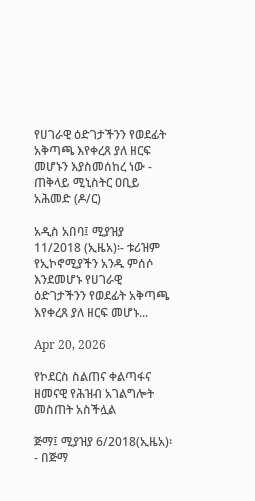የሀገራዊ ዕድገታችንን የወደፊት አቅጣጫ እየቀረጸ ያለ ዘርፍ መሆኑን እያስመሰከረ ነው - ጠቅላይ ሚኒስትር ዐቢይ አሕመድ (ዶ/ር)

አዲስ አበባ፤ ሚያዝያ 11/2018 (ኢዜአ)፡- ቱሪዝም የኢኮኖሚያችን አንዱ ምሰሶ እንደመሆኑ የሀገራዊ ዕድገታችንን የወደፊት አቅጣጫ እየቀረጸ ያለ ዘርፍ መሆኑ...

Apr 20, 2026

የኮደርስ ስልጠና ቀልጣፋና ዘመናዊ የሕዝብ አገልግሎት መስጠት አስችሏል

ጅማ፤ ሚያዝያ 6/2018(ኢዜአ)፡- በጅማ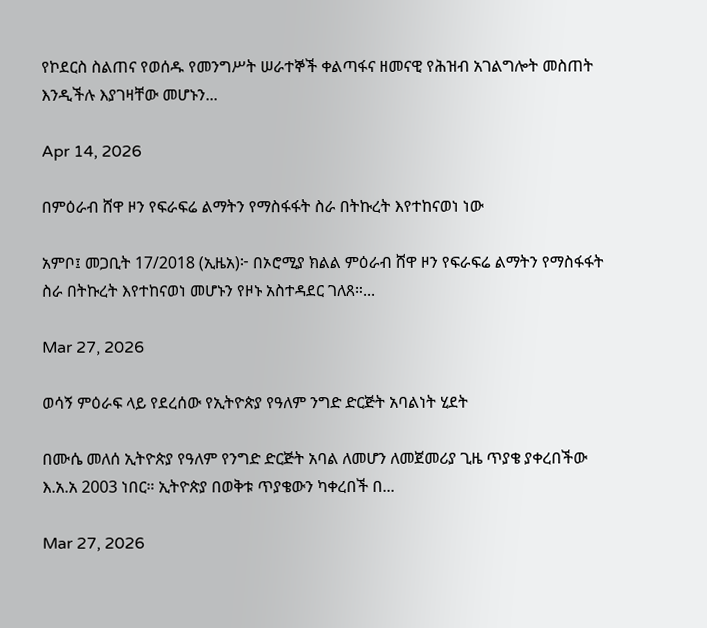የኮደርስ ስልጠና የወሰዱ የመንግሥት ሠራተኞች ቀልጣፋና ዘመናዊ የሕዝብ አገልግሎት መስጠት እንዲችሉ እያገዛቸው መሆኑን...

Apr 14, 2026

በምዕራብ ሸዋ ዞን የፍራፍሬ ልማትን የማስፋፋት ስራ በትኩረት እየተከናወነ ነው

አምቦ፤ መጋቢት 17/2018 (ኢዜአ)፦ በኦሮሚያ ክልል ምዕራብ ሸዋ ዞን የፍራፍሬ ልማትን የማስፋፋት ስራ በትኩረት እየተከናወነ መሆኑን የዞኑ አስተዳደር ገለጸ።...

Mar 27, 2026

ወሳኝ ምዕራፍ ላይ የደረሰው የኢትዮጵያ የዓለም ንግድ ድርጅት አባልነት ሂደት

በሙሴ መለሰ ኢትዮጵያ የዓለም የንግድ ድርጅት አባል ለመሆን ለመጀመሪያ ጊዜ ጥያቄ ያቀረበችው እ.አ.አ 2003 ነበር። ኢትዮጵያ በወቅቱ ጥያቄውን ካቀረበች በ...

Mar 27, 2026